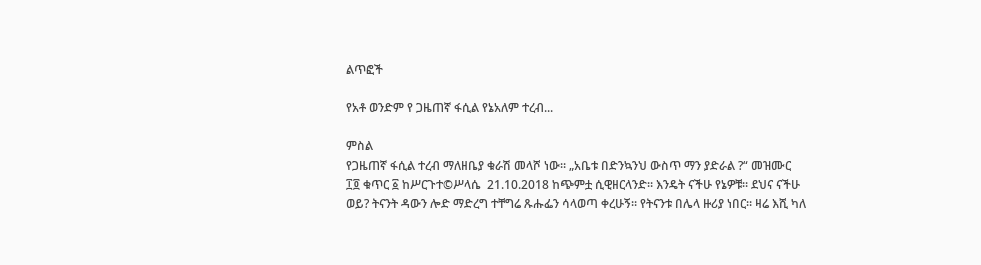ልጥፎች

የአቶ ወንድም የ ጋዜጠኛ ፋሲል የኔአለም ተረብ...

ምስል
የጋዜጠኛ ፋሲል ተረብ ማለዘቤያ ቁራሽ መላሾ ነው። „አቤቱ በድንኳንህ ውስጥ ማን ያድራል ?“ መዝሙር ፲፬ ቁጥር ፩ ከሥርጉተ©ሥላሴ  21.10.2018 ከጭምቷ ሲዊዘርላንድ። እንዴት ናችሁ የኔዎቹ። ደህና ናችሁ ወይ? ትናንት ዳውን ሎድ ማድረግ ተቸግሬ ጹሑፌን ሳላወጣ ቀረሁኝ። የትናንቱ በሌላ ዙሪያ ነበር። ዛሬ እሺ ካለ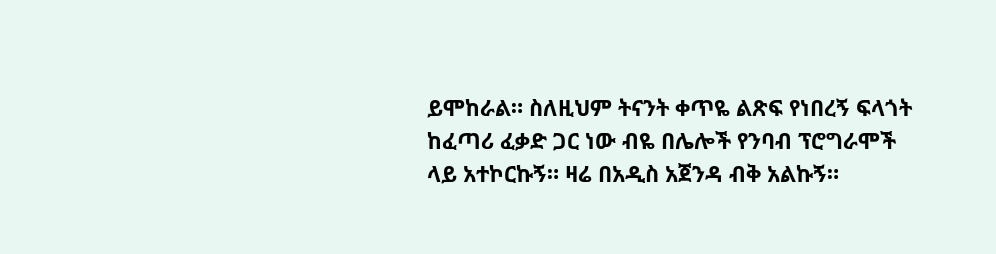ይሞከራል። ስለዚህም ትናንት ቀጥዬ ልጽፍ የነበረኝ ፍላጎት ከፈጣሪ ፈቃድ ጋር ነው ብዬ በሌሎች የንባብ ፕሮግራሞች ላይ አተኮርኩኝ። ዛሬ በአዲስ አጀንዳ ብቅ አልኩኝ።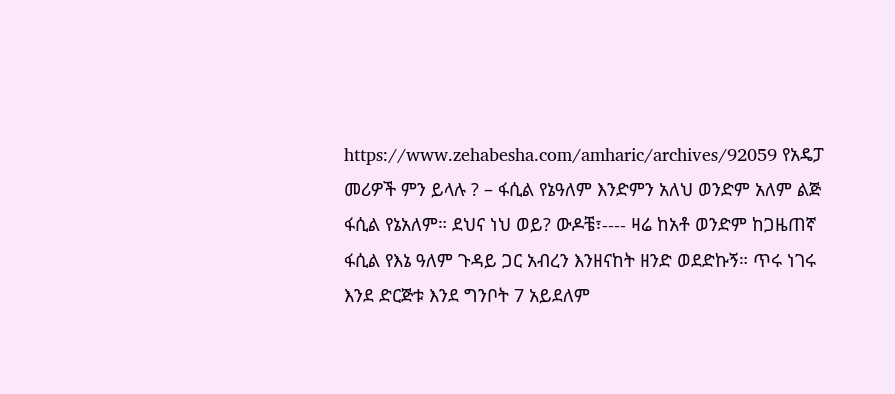https://www.zehabesha.com/amharic/archives/92059 የአዴፓ መሪዎች ምን ይላሉ ? – ፋሲል የኔዓለም እንድምን አለህ ወንድም አለም ልጅ ፋሲል የኔአለም። ደህና ነህ ወይ? ውዶቼ፣---- ዛሬ ከአቶ ወንድም ከጋዜጠኛ ፋሲል የእኔ ዓለም ጉዳይ ጋር አብረን እንዘናከት ዘንድ ወደድኩኝ። ጥሩ ነገሩ እንደ ድርጅቱ እንደ ግንቦት 7 አይደለም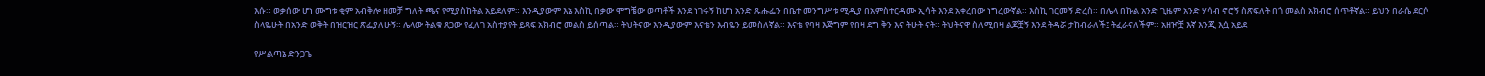እሱ። ወቃሰው ሆነ ሙግቱ ቂም አብቅሎ ዘመቻ ግለት ጫና የሚያስከትል አይደለም። እንዲያውም እኔ እስኪ በቃው ሞግቼው ወጣቶች እንደ ነገሩኝ ከሆነ አንድ ጹሑፌን በቤተ መንግሥቱ ሚዲያ በአምስተርዳሙ ኢሳት እንደ አቀረበው ነግረውኛል። እስኪ ገርመኝ ድረስ። በሌላ በኩል አንድ ጊዜም አንድ ሃሳብ ኖሮኝ ስጽፍለት በጎ መልስ አክብሮ ሰጥቶኛል። ይህን በራሴ ደርሶ ስላዬሁት በአንድ ወቅት በዝርዝር ጽፌያለሁኝ። ሌላው ትልቁ ጸጋው የፈለገ አስተያየት ይጻፍ አክብሮ መልስ ይሰጣል። ትህትናው እንዲያውም እናቴን እብዬን ይመስለኛል። እናቴ የባዛ እጅግም የበዛ ደግ ቅን እና ትሁት ናት። ትህትናዋ ስለሚበዛ ልጆቿኝ እንደ ትዳሯ ታከብራለች፤ ትፈራናለችም። አዘዦቿ እኛ እንጂ እሷ አይደ

የሥልጣኔ ድንጋጌ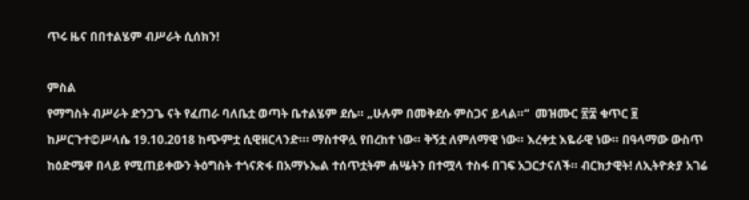ጥሩ ዜና በበተልሄም ብሥራት ሲሰክን!

ምስል
የማግስት ብሥራት ድንጋጌ ናት የፈጠራ ባለቤቷ ወጣት ቤተልሄም ደሴ። „ሁሉም በመቅደሱ ምስጋና ይላል።“  መዝሙር ፳፰ ቁጥር ፱ ከሥርጉተ©ሥላሴ 19.10.2018 ከጭምቷ ሲዊዘርላንድ።፡ ማስተዋሏ የበረከተ ነው። ቅኝቷ ለምለማዊ ነው። እረቀቷ እዬራዊ ነው። በዓላማው ውስጥ ከዕድሜዋ በላይ የሚጠይቀውን ትዕግስት ተጎናጽፋ በአማኑኤል ተሰጥቷትም ሐሤትን በተሟላ ተስፋ በገፍ አጋርታናለች። ብርክታዊት! ለኢትዮጵያ አገሬ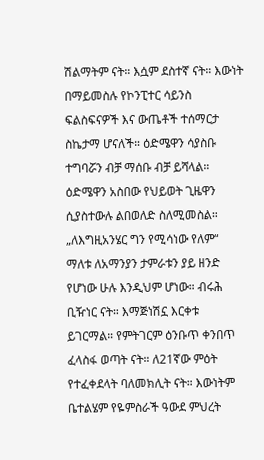ሽልማትም ናት። እሷም ደስተኛ ናት። እውነት በማይመስሉ የኮንፒተር ሳይንስ ፍልስፍናዎች እና ውጤቶች ተሰማርታ ስኬታማ ሆናለች። ዕድሜዋን ሳያስቡ ተግባሯን ብቻ ማሰቡ ብቻ ይሻላል። ዕድሜዋን አስበው የህይወት ጊዜዋን ሲያስተውሉ ልበወለድ ስለሚመስል። „ለእግዚአንሄር ግን የሚሳነው የለም“ ማለቱ ለአማንያን ታምራቱን ያይ ዘንድ የሆነው ሁሉ እንዲህም ሆነው። ብሩሕ ቢዥነር ናት። እማጅነሽኗ እርቀቱ ይገርማል። የምትገርም ዕንቡጥ ቀንበጥ ፈላስፋ ወጣት ናት። ለ21ኛው ምዕት የተፈቀደላት ባለመክሊት ናት። እውነትም ቤተልሄም የዬምስራች ዓውደ ምህረት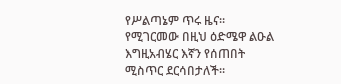የሥልጣኔም ጥሩ ዜና።   የሚገርመው በዚህ ዕድሜዋ ልዑል እግዚአብሄር እኛን የሰጠበት ሚስጥር ደርሳበታለች።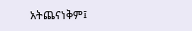አትጨናነቅም፤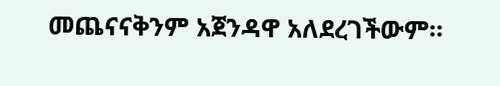መጨናናቅንም አጀንዳዋ አለደረገችውም።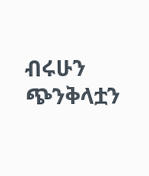ብሩሁን ጭንቅላቷን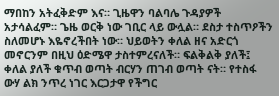ማበከን አትፈቅድም እና። ጊዜዋን ባልባሌ ጉዳያዎች አታሳልፈም። ጌዜ ወርቅ ነው ገቢር ላይ ውሏል። ደስታ ተስጥዖችን ስለመሆኑ እዬኖረችበት ነው። ህይወትን ቀለል ዘና አድርጎ መኖርንም በዚህ ዕድሜዋ ታስተምረናለች። ፍልቅልቅ ያለች፤ ቀለል ያለች ቁጥብ ወጣት ብርሃን ጠገብ ወጣት ናት። የተስፋ ውሃ ልክ ንጥረ ነገር እርጋታዋ የችግር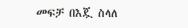መፍቻ በእጇ ስላለ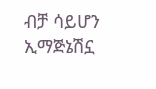ብቻ ሳይሆን ኢማጅኔሽኗ